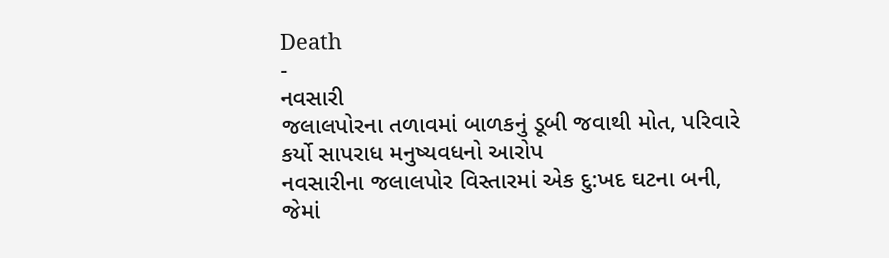Death
-
નવસારી
જલાલપોરના તળાવમાં બાળકનું ડૂબી જવાથી મોત, પરિવારે કર્યો સાપરાધ મનુષ્યવધનો આરોપ
નવસારીના જલાલપોર વિસ્તારમાં એક દુ:ખદ ઘટના બની, જેમાં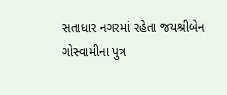સતાધાર નગરમાં રહેતા જયશ્રીબેન ગોસ્વામીના પુત્ર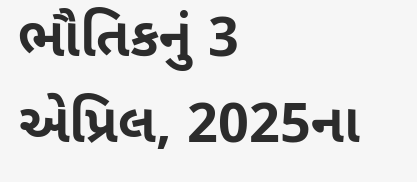ભૌતિકનું 3 એપ્રિલ, 2025ના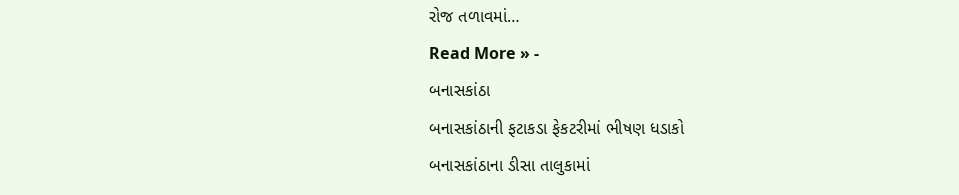રોજ તળાવમાં…
Read More » -
બનાસકાંઠા
બનાસકાંઠાની ફટાકડા ફેકટરીમાં ભીષણ ધડાકો
બનાસકાંઠાના ડીસા તાલુકામાં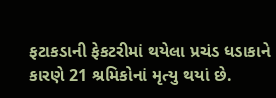ફટાકડાની ફેકટરીમાં થયેલા પ્રચંડ ધડાકાને કારણે 21 શ્રમિકોનાં મૃત્યુ થયાં છે.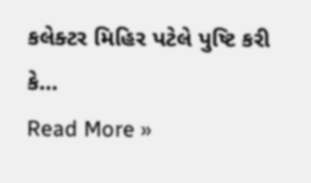કલેક્ટર મિહિર પટેલે પુષ્ટિ કરી કે…
Read More »